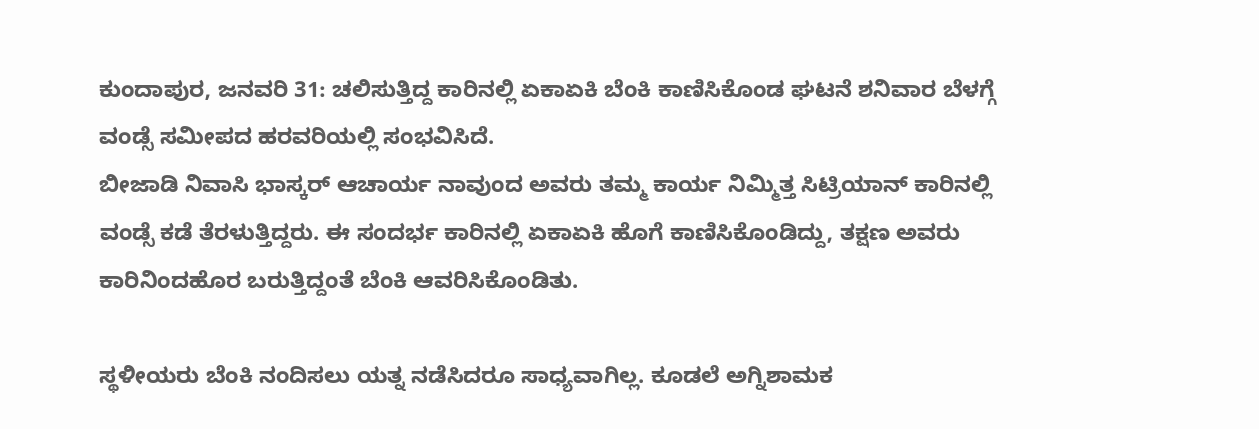ಕುಂದಾಪುರ, ಜನವರಿ 31: ಚಲಿಸುತ್ತಿದ್ದ ಕಾರಿನಲ್ಲಿ ಏಕಾಏಕಿ ಬೆಂಕಿ ಕಾಣಿಸಿಕೊಂಡ ಘಟನೆ ಶನಿವಾರ ಬೆಳಗ್ಗೆ ವಂಡ್ಸೆ ಸಮೀಪದ ಹರವರಿಯಲ್ಲಿ ಸಂಭವಿಸಿದೆ.
ಬೀಜಾಡಿ ನಿವಾಸಿ ಭಾಸ್ಕರ್ ಆಚಾರ್ಯ ನಾವುಂದ ಅವರು ತಮ್ಮ ಕಾರ್ಯ ನಿಮ್ಮಿತ್ತ ಸಿಟ್ರಿಯಾನ್ ಕಾರಿನಲ್ಲಿ ವಂಡ್ಸೆ ಕಡೆ ತೆರಳುತ್ತಿದ್ದರು. ಈ ಸಂದರ್ಭ ಕಾರಿನಲ್ಲಿ ಏಕಾಏಕಿ ಹೊಗೆ ಕಾಣಿಸಿಕೊಂಡಿದ್ದು, ತಕ್ಷಣ ಅವರು ಕಾರಿನಿಂದಹೊರ ಬರುತ್ತಿದ್ದಂತೆ ಬೆಂಕಿ ಆವರಿಸಿಕೊಂಡಿತು.

ಸ್ಥಳೀಯರು ಬೆಂಕಿ ನಂದಿಸಲು ಯತ್ನ ನಡೆಸಿದರೂ ಸಾಧ್ಯವಾಗಿಲ್ಲ. ಕೂಡಲೆ ಅಗ್ನಿಶಾಮಕ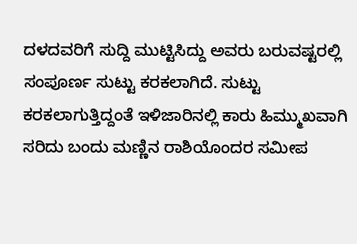ದಳದವರಿಗೆ ಸುದ್ದಿ ಮುಟ್ಟಿಸಿದ್ದು ಅವರು ಬರುವಷ್ಟರಲ್ಲಿ ಸಂಪೂರ್ಣ ಸುಟ್ಟು ಕರಕಲಾಗಿದೆ. ಸುಟ್ಟು ಕರಕಲಾಗುತ್ತಿದ್ದಂತೆ ಇಳಿಜಾರಿನಲ್ಲಿ ಕಾರು ಹಿಮ್ಮುಖವಾಗಿ ಸರಿದು ಬಂದು ಮಣ್ಣಿನ ರಾಶಿಯೊಂದರ ಸಮೀಪ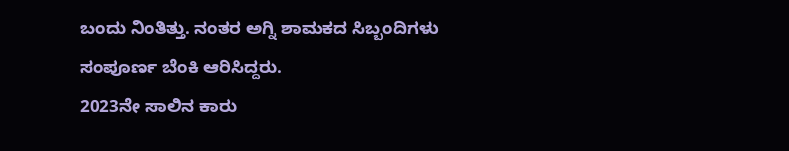ಬಂದು ನಿಂತಿತ್ತು. ನಂತರ ಅಗ್ನಿ ಶಾಮಕದ ಸಿಬ್ಬಂದಿಗಳು ಸಂಪೂರ್ಣ ಬೆಂಕಿ ಆರಿಸಿದ್ದರು.
2023ನೇ ಸಾಲಿನ ಕಾರು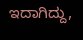ಇದಾಗಿದ್ದು,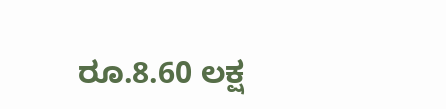ರೂ.8.60 ಲಕ್ಷ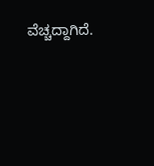ವೆಚ್ಚದ್ದಾಗಿದೆ.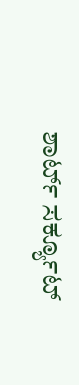ಶಾರ್ಟ್ ಸರ್ಕ್ಯೂಟ್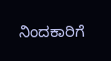ನಿಂದಕಾರಿಗೆ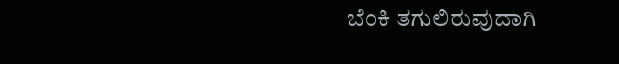ಬೆಂಕಿ ತಗುಲಿರುವುದಾಗಿ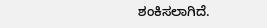ಶಂಕಿಸಲಾಗಿದೆ.